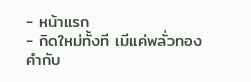- หน้าแรก
- กิดใหม่ทั้งที เมีแค่พลั่วทองคำกับ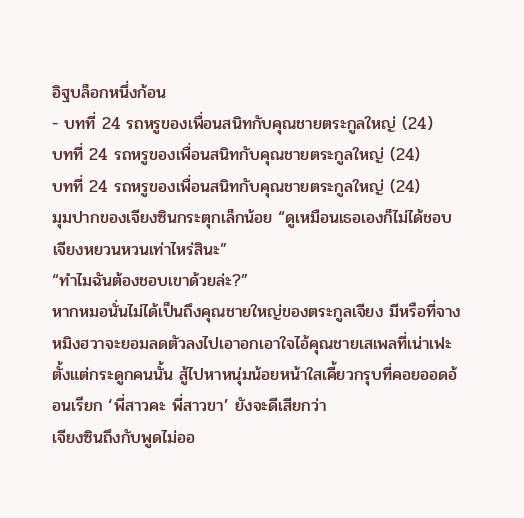อิฐบล็อกหนึ่งก้อน
- บทที่ 24 รถหรูของเพื่อนสนิทกับคุณชายตระกูลใหญ่ (24)
บทที่ 24 รถหรูของเพื่อนสนิทกับคุณชายตระกูลใหญ่ (24)
บทที่ 24 รถหรูของเพื่อนสนิทกับคุณชายตระกูลใหญ่ (24)
มุมปากของเจียงซินกระตุกเล็กน้อย “ดูเหมือนเธอเองก็ไม่ได้ชอบเจียงหยวนหวนเท่าไหร่สินะ”
“ทำไมฉันต้องชอบเขาด้วยล่ะ?”
หากหมอนั่นไม่ได้เป็นถึงคุณชายใหญ่ของตระกูลเจียง มีหรือที่จางหมิงฮวาจะยอมลดตัวลงไปเอาอกเอาใจไอ้คุณชายเสเพลที่เน่าเฟะตั้งแต่กระดูกคนนั้น สู้ไปหาหนุ่มน้อยหน้าใสเคี้ยวกรุบที่คอยออดอ้อนเรียก ‘พี่สาวคะ พี่สาวขา’ ยังจะดีเสียกว่า
เจียงซินถึงกับพูดไม่ออ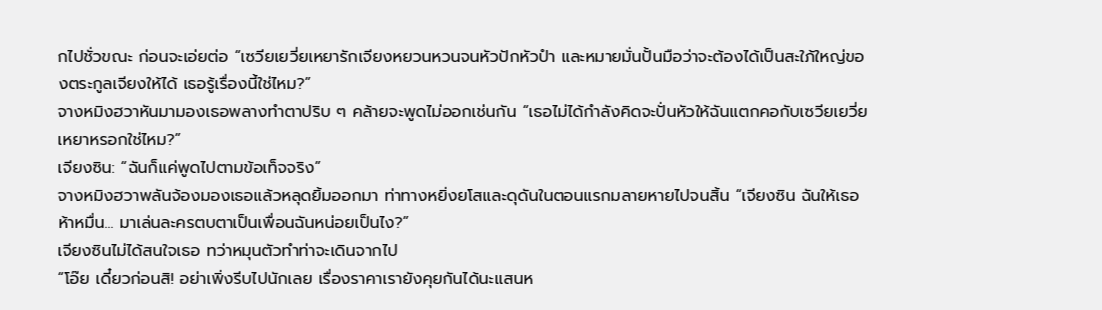กไปชั่วขณะ ก่อนจะเอ่ยต่อ “เซวียเยวี่ยเหยารักเจียงหยวนหวนจนหัวปักหัวปำ และหมายมั่นปั้นมือว่าจะต้องได้เป็นสะใภ้ใหญ่ของตระกูลเจียงให้ได้ เธอรู้เรื่องนี้ใช่ไหม?”
จางหมิงฮวาหันมามองเธอพลางทำตาปริบ ๆ คล้ายจะพูดไม่ออกเช่นกัน “เธอไม่ได้กำลังคิดจะปั่นหัวให้ฉันแตกคอกับเซวียเยวี่ยเหยาหรอกใช่ไหม?”
เจียงซิน: “ฉันก็แค่พูดไปตามข้อเท็จจริง”
จางหมิงฮวาพลันจ้องมองเธอแล้วหลุดยิ้มออกมา ท่าทางหยิ่งยโสและดุดันในตอนแรกมลายหายไปจนสิ้น “เจียงซิน ฉันให้เธอห้าหมื่น... มาเล่นละครตบตาเป็นเพื่อนฉันหน่อยเป็นไง?”
เจียงซินไม่ได้สนใจเธอ ทว่าหมุนตัวทำท่าจะเดินจากไป
“โอ๊ย เดี๋ยวก่อนสิ! อย่าเพิ่งรีบไปนักเลย เรื่องราคาเรายังคุยกันได้นะแสนห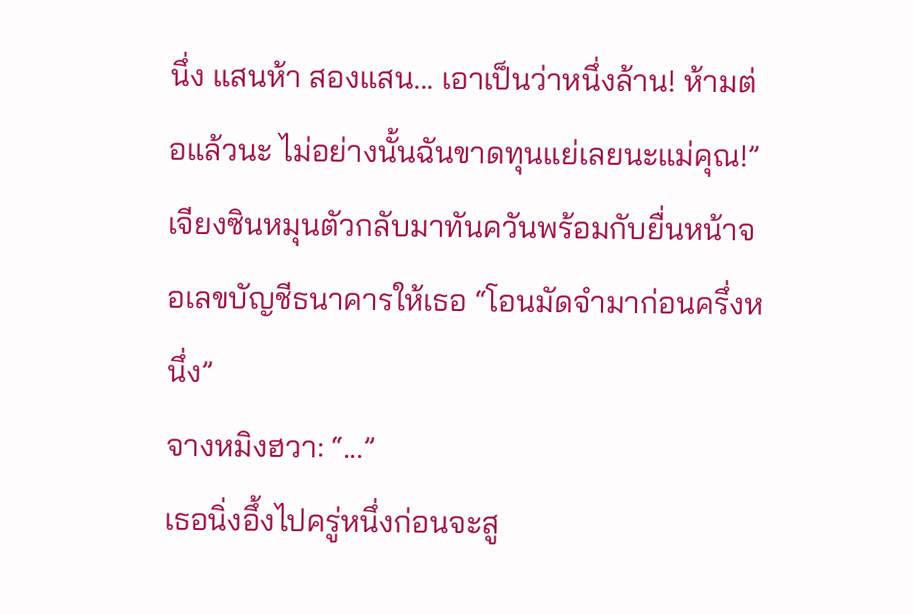นึ่ง แสนห้า สองแสน... เอาเป็นว่าหนึ่งล้าน! ห้ามต่อแล้วนะ ไม่อย่างนั้นฉันขาดทุนแย่เลยนะแม่คุณ!”
เจียงซินหมุนตัวกลับมาทันควันพร้อมกับยื่นหน้าจอเลขบัญชีธนาคารให้เธอ “โอนมัดจำมาก่อนครึ่งหนึ่ง”
จางหมิงฮวา: “...”
เธอนิ่งอึ้งไปครู่หนึ่งก่อนจะสู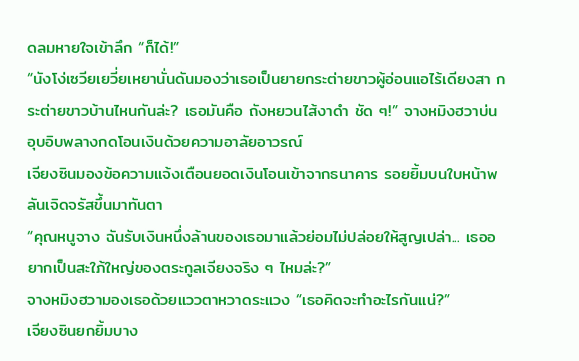ดลมหายใจเข้าลึก “ก็ได้!”
“นังโง่เซวียเยวี่ยเหยานั่นดันมองว่าเธอเป็นยายกระต่ายขาวผู้อ่อนแอไร้เดียงสา กระต่ายขาวบ้านไหนกันล่ะ? เธอมันคือ ถังหยวนไส้งาดำ ชัด ๆ!” จางหมิงฮวาบ่นอุบอิบพลางกดโอนเงินด้วยความอาลัยอาวรณ์
เจียงซินมองข้อความแจ้งเตือนยอดเงินโอนเข้าจากธนาคาร รอยยิ้มบนใบหน้าพลันเจิดจรัสขึ้นมาทันตา
“คุณหนูจาง ฉันรับเงินหนึ่งล้านของเธอมาแล้วย่อมไม่ปล่อยให้สูญเปล่า... เธออยากเป็นสะใภ้ใหญ่ของตระกูลเจียงจริง ๆ ไหมล่ะ?”
จางหมิงฮวามองเธอด้วยแววตาหวาดระแวง “เธอคิดจะทำอะไรกันแน่?”
เจียงซินยกยิ้มบาง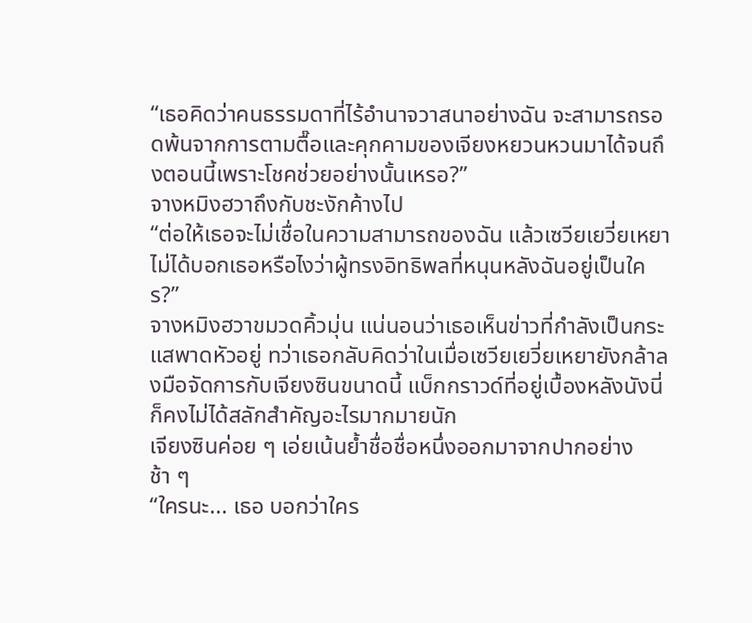“เธอคิดว่าคนธรรมดาที่ไร้อำนาจวาสนาอย่างฉัน จะสามารถรอดพ้นจากการตามตื๊อและคุกคามของเจียงหยวนหวนมาได้จนถึงตอนนี้เพราะโชคช่วยอย่างนั้นเหรอ?”
จางหมิงฮวาถึงกับชะงักค้างไป
“ต่อให้เธอจะไม่เชื่อในความสามารถของฉัน แล้วเซวียเยวี่ยเหยาไม่ได้บอกเธอหรือไงว่าผู้ทรงอิทธิพลที่หนุนหลังฉันอยู่เป็นใคร?”
จางหมิงฮวาขมวดคิ้วมุ่น แน่นอนว่าเธอเห็นข่าวที่กำลังเป็นกระแสพาดหัวอยู่ ทว่าเธอกลับคิดว่าในเมื่อเซวียเยวี่ยเหยายังกล้าลงมือจัดการกับเจียงซินขนาดนี้ แบ็กกราวด์ที่อยู่เบื้องหลังนังนี่ก็คงไม่ได้สลักสำคัญอะไรมากมายนัก
เจียงซินค่อย ๆ เอ่ยเน้นย้ำชื่อชื่อหนึ่งออกมาจากปากอย่างช้า ๆ
“ใครนะ... เธอ บอกว่าใคร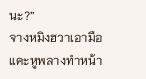นะ?”
จางหมิงฮวาเอามือแคะหูพลางทำหน้า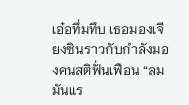เอ๋อทึ่มทึบ เธอมองเจียงซินราวกับกำลังมองคนสติฟั่นเฟือน “ลมมันแร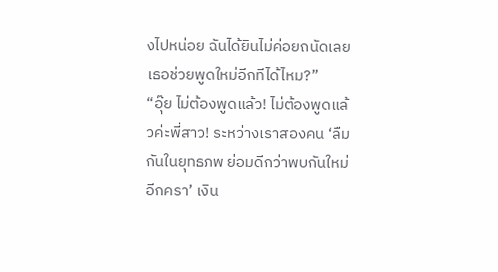งไปหน่อย ฉันได้ยินไม่ค่อยถนัดเลย เธอช่วยพูดใหม่อีกทีได้ไหม?”
“อุ๊ย ไม่ต้องพูดแล้ว! ไม่ต้องพูดแล้วค่ะพี่สาว! ระหว่างเราสองคน ‘ลืมกันในยุทธภพ ย่อมดีกว่าพบกันใหม่อีกครา’ เงิน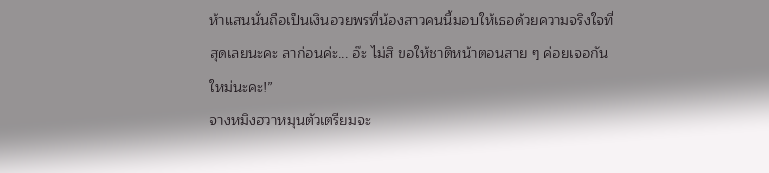ห้าแสนนั่นถือเป็นเงินอวยพรที่น้องสาวคนนี้มอบให้เธอด้วยความจริงใจที่สุดเลยนะคะ ลาก่อนค่ะ... อ๊ะ ไม่สิ ขอให้ชาติหน้าตอนสาย ๆ ค่อยเจอกันใหม่นะคะ!”
จางหมิงฮวาหมุนตัวเตรียมจะ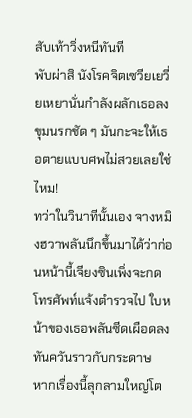สับเท้าวิ่งหนีทันที
พับผ่าสิ นังโรคจิตเซวียเยวี่ยเหยานั่นกำลังผลักเธอลงขุมนรกชัด ๆ มันกะจะให้เธอตายแบบศพไม่สวยเลยใช่ไหม!
ทว่าในวินาทีนั้นเอง จางหมิงฮวาพลันนึกขึ้นมาได้ว่าก่อนหน้านี้เจียงซินเพิ่งจะกดโทรศัพท์แจ้งตำรวจไป ใบหน้าของเธอพลันซีดเผือดลงทันควันราวกับกระดาษ
หากเรื่องนี้ลุกลามใหญ่โต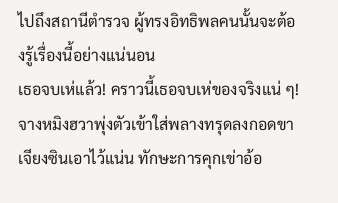ไปถึงสถานีตำรวจ ผู้ทรงอิทธิพลคนนั้นจะต้องรู้เรื่องนี้อย่างแน่นอน
เธอจบเห่แล้ว! คราวนี้เธอจบเห่ของจริงแน่ ๆ!
จางหมิงฮวาพุ่งตัวเข้าใส่พลางทรุดลงกอดขาเจียงซินเอาไว้แน่น ทักษะการคุกเข่าอ้อ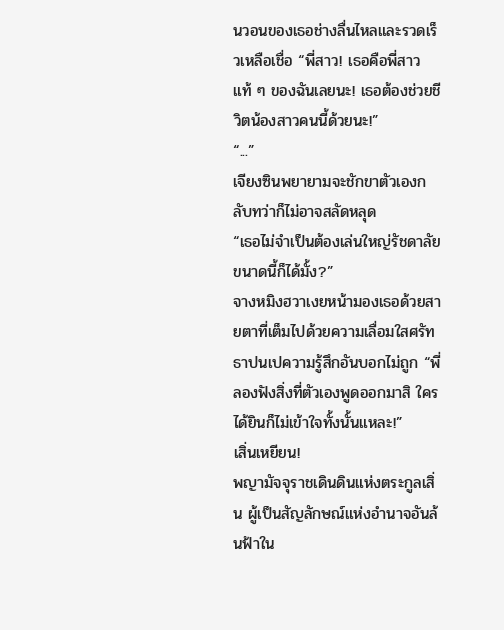นวอนของเธอช่างลื่นไหลและรวดเร็วเหลือเชื่อ “พี่สาว! เธอคือพี่สาวแท้ ๆ ของฉันเลยนะ! เธอต้องช่วยชีวิตน้องสาวคนนี้ด้วยนะ!”
“...”
เจียงซินพยายามจะชักขาตัวเองกลับทว่าก็ไม่อาจสลัดหลุด
“เธอไม่จำเป็นต้องเล่นใหญ่รัชดาลัยขนาดนี้ก็ได้มั้ง?”
จางหมิงฮวาเงยหน้ามองเธอด้วยสายตาที่เต็มไปด้วยความเลื่อมใสศรัทธาปนเปความรู้สึกอันบอกไม่ถูก “พี่ลองฟังสิ่งที่ตัวเองพูดออกมาสิ ใครได้ยินก็ไม่เข้าใจทั้งนั้นแหละ!”
เสิ่นเหยียน!
พญามัจจุราชเดินดินแห่งตระกูลเสิ่น ผู้เป็นสัญลักษณ์แห่งอำนาจอันล้นฟ้าใน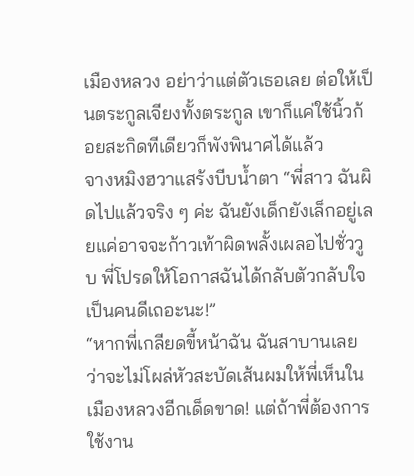เมืองหลวง อย่าว่าแต่ตัวเธอเลย ต่อให้เป็นตระกูลเจียงทั้งตระกูล เขาก็แค่ใช้นิ้วก้อยสะกิดทีเดียวก็พังพินาศได้แล้ว
จางหมิงฮวาแสร้งบีบน้ำตา “พี่สาว ฉันผิดไปแล้วจริง ๆ ค่ะ ฉันยังเด็กยังเล็กอยู่เลยแค่อาจจะก้าวเท้าผิดพลั้งเผลอไปชั่ววูบ พี่โปรดให้โอกาสฉันได้กลับตัวกลับใจเป็นคนดีเถอะนะ!”
“หากพี่เกลียดขี้หน้าฉัน ฉันสาบานเลยว่าจะไม่โผล่หัวสะบัดเส้นผมให้พี่เห็นในเมืองหลวงอีกเด็ดขาด! แต่ถ้าพี่ต้องการใช้งาน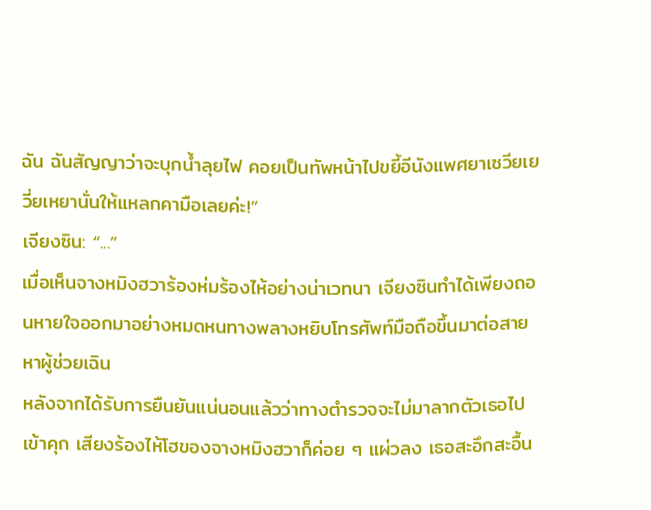ฉัน ฉันสัญญาว่าจะบุกน้ำลุยไฟ คอยเป็นทัพหน้าไปขยี้อีนังแพศยาเซวียเยวี่ยเหยานั่นให้แหลกคามือเลยค่ะ!”
เจียงซิน: “...”
เมื่อเห็นจางหมิงฮวาร้องห่มร้องไห้อย่างน่าเวทนา เจียงซินทำได้เพียงถอนหายใจออกมาอย่างหมดหนทางพลางหยิบโทรศัพท์มือถือขึ้นมาต่อสายหาผู้ช่วยเฉิน
หลังจากได้รับการยืนยันแน่นอนแล้วว่าทางตำรวจจะไม่มาลากตัวเธอไปเข้าคุก เสียงร้องไห้โฮของจางหมิงฮวาก็ค่อย ๆ แผ่วลง เธอสะอึกสะอื้น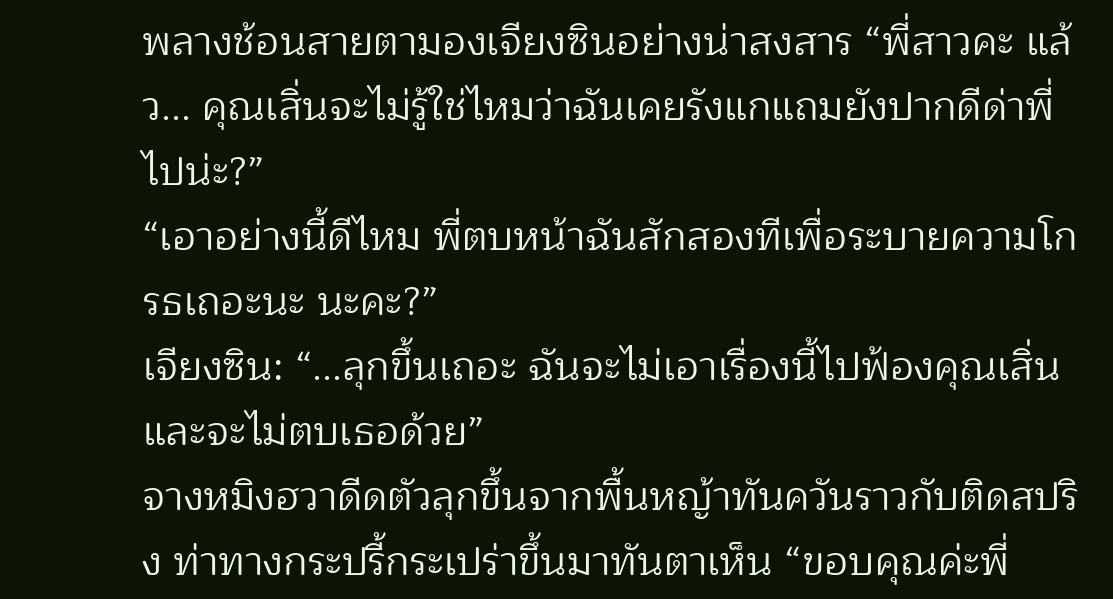พลางช้อนสายตามองเจียงซินอย่างน่าสงสาร “พี่สาวคะ แล้ว... คุณเสิ่นจะไม่รู้ใช่ไหมว่าฉันเคยรังแกแถมยังปากดีด่าพี่ไปน่ะ?”
“เอาอย่างนี้ดีไหม พี่ตบหน้าฉันสักสองทีเพื่อระบายความโกรธเถอะนะ นะคะ?”
เจียงซิน: “...ลุกขึ้นเถอะ ฉันจะไม่เอาเรื่องนี้ไปฟ้องคุณเสิ่น และจะไม่ตบเธอด้วย”
จางหมิงฮวาดีดตัวลุกขึ้นจากพื้นหญ้าทันควันราวกับติดสปริง ท่าทางกระปรี้กระเปร่าขึ้นมาทันตาเห็น “ขอบคุณค่ะพี่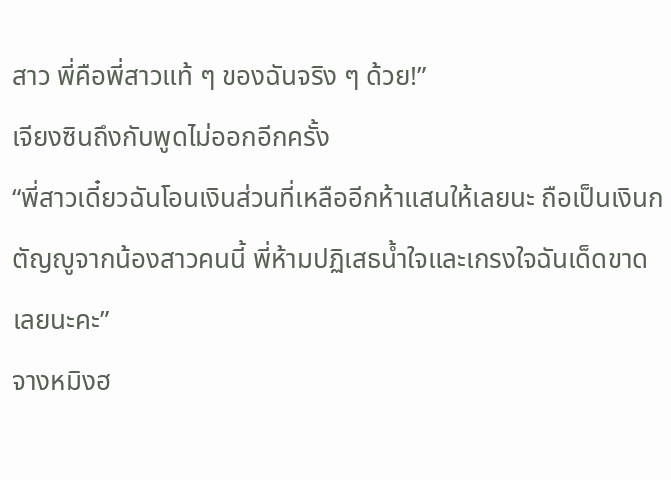สาว พี่คือพี่สาวแท้ ๆ ของฉันจริง ๆ ด้วย!”
เจียงซินถึงกับพูดไม่ออกอีกครั้ง
“พี่สาวเดี๋ยวฉันโอนเงินส่วนที่เหลืออีกห้าแสนให้เลยนะ ถือเป็นเงินกตัญญูจากน้องสาวคนนี้ พี่ห้ามปฏิเสธน้ำใจและเกรงใจฉันเด็ดขาดเลยนะคะ”
จางหมิงฮ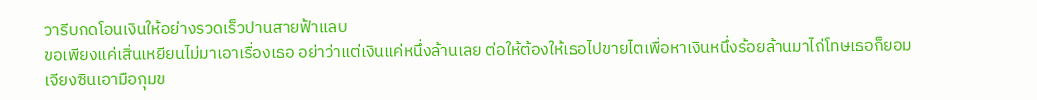วารีบกดโอนเงินให้อย่างรวดเร็วปานสายฟ้าแลบ
ขอเพียงแค่เสิ่นเหยียนไม่มาเอาเรื่องเธอ อย่าว่าแต่เงินแค่หนึ่งล้านเลย ต่อให้ต้องให้เธอไปขายไตเพื่อหาเงินหนึ่งร้อยล้านมาไถ่โทษเธอก็ยอม
เจียงซินเอามือกุมข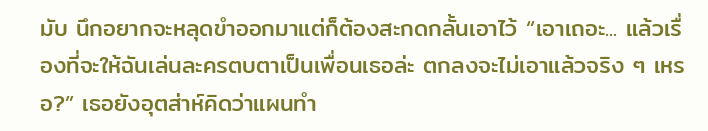มับ นึกอยากจะหลุดขำออกมาแต่ก็ต้องสะกดกลั้นเอาไว้ “เอาเถอะ... แล้วเรื่องที่จะให้ฉันเล่นละครตบตาเป็นเพื่อนเธอล่ะ ตกลงจะไม่เอาแล้วจริง ๆ เหรอ?” เธอยังอุตส่าห์คิดว่าแผนทำ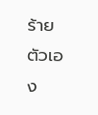ร้ายตัวเอง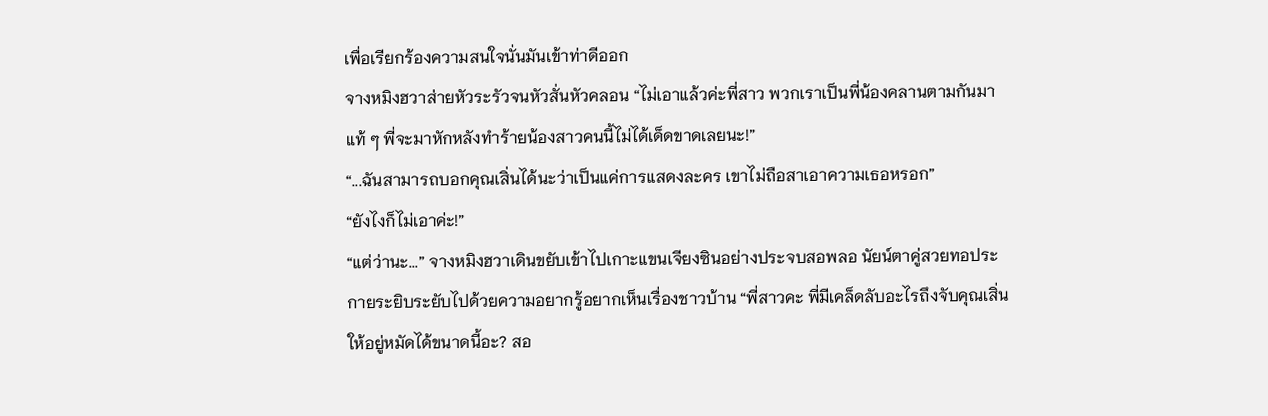เพื่อเรียกร้องความสนใจนั่นมันเข้าท่าดีออก
จางหมิงฮวาส่ายหัวระรัวจนหัวสั่นหัวคลอน “ไม่เอาแล้วค่ะพี่สาว พวกเราเป็นพี่น้องคลานตามกันมาแท้ ๆ พี่จะมาหักหลังทำร้ายน้องสาวคนนี้ไม่ได้เด็ดขาดเลยนะ!”
“...ฉันสามารถบอกคุณเสิ่นได้นะว่าเป็นแค่การแสดงละคร เขาไม่ถือสาเอาความเธอหรอก”
“ยังไงก็ไม่เอาค่ะ!”
“แต่ว่านะ...” จางหมิงฮวาเดินขยับเข้าไปเกาะแขนเจียงซินอย่างประจบสอพลอ นัยน์ตาคู่สวยทอประกายระยิบระยับไปด้วยความอยากรู้อยากเห็นเรื่องชาวบ้าน “พี่สาวคะ พี่มีเคล็ดลับอะไรถึงจับคุณเสิ่นให้อยู่หมัดได้ขนาดนี้อะ? สอ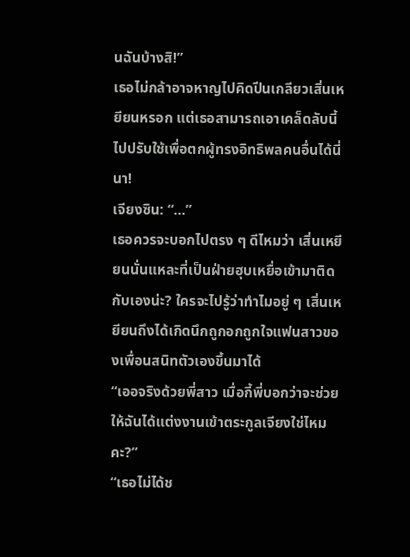นฉันบ้างสิ!”
เธอไม่กล้าอาจหาญไปคิดปีนเกลียวเสิ่นเหยียนหรอก แต่เธอสามารถเอาเคล็ดลับนี้ไปปรับใช้เพื่อตกผู้ทรงอิทธิพลคนอื่นได้นี่นา!
เจียงซิน: “...”
เธอควรจะบอกไปตรง ๆ ดีไหมว่า เสิ่นเหยียนนั่นแหละที่เป็นฝ่ายฮุบเหยื่อเข้ามาติดกับเองน่ะ? ใครจะไปรู้ว่าทำไมอยู่ ๆ เสิ่นเหยียนถึงได้เกิดนึกถูกอกถูกใจแฟนสาวของเพื่อนสนิทตัวเองขึ้นมาได้
“เออจริงด้วยพี่สาว เมื่อกี้พี่บอกว่าจะช่วยให้ฉันได้แต่งงานเข้าตระกูลเจียงใช่ไหมคะ?”
“เธอไม่ได้ช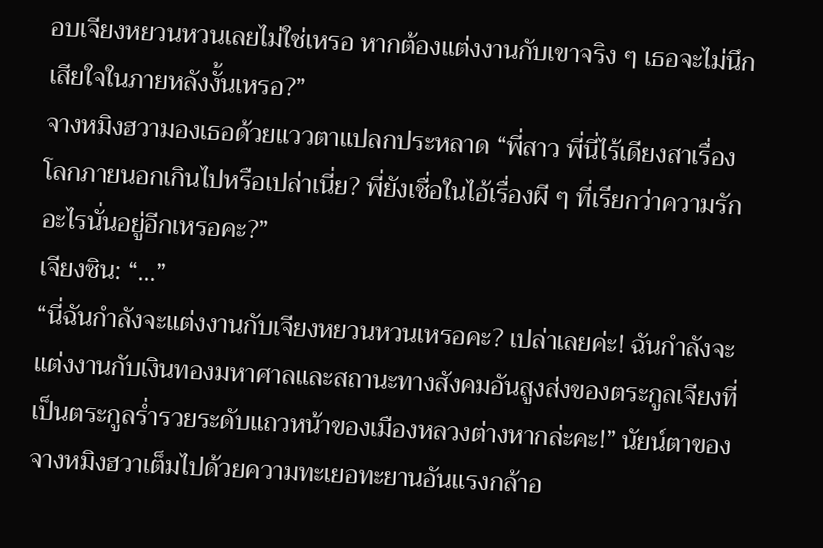อบเจียงหยวนหวนเลยไม่ใช่เหรอ หากต้องแต่งงานกับเขาจริง ๆ เธอจะไม่นึกเสียใจในภายหลังงั้นเหรอ?”
จางหมิงฮวามองเธอด้วยแววตาแปลกประหลาด “พี่สาว พี่นี่ไร้เดียงสาเรื่องโลกภายนอกเกินไปหรือเปล่าเนี่ย? พี่ยังเชื่อในไอ้เรื่องผี ๆ ที่เรียกว่าความรักอะไรนั่นอยู่อีกเหรอคะ?”
เจียงซิน: “...”
“นี่ฉันกำลังจะแต่งงานกับเจียงหยวนหวนเหรอคะ? เปล่าเลยค่ะ! ฉันกำลังจะแต่งงานกับเงินทองมหาศาลและสถานะทางสังคมอันสูงส่งของตระกูลเจียงที่เป็นตระกูลร่ำรวยระดับแถวหน้าของเมืองหลวงต่างหากล่ะคะ!” นัยน์ตาของจางหมิงฮวาเต็มไปด้วยความทะเยอทะยานอันแรงกล้าอ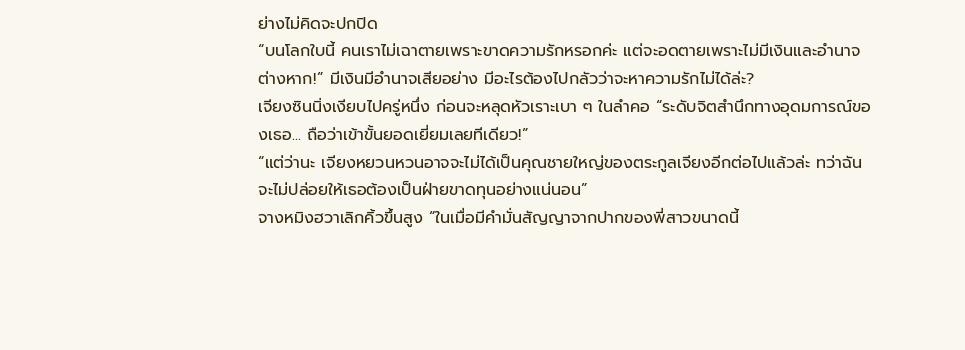ย่างไม่คิดจะปกปิด
“บนโลกใบนี้ คนเราไม่เฉาตายเพราะขาดความรักหรอกค่ะ แต่จะอดตายเพราะไม่มีเงินและอำนาจต่างหาก!” มีเงินมีอำนาจเสียอย่าง มีอะไรต้องไปกลัวว่าจะหาความรักไม่ได้ล่ะ?
เจียงซินนิ่งเงียบไปครู่หนึ่ง ก่อนจะหลุดหัวเราะเบา ๆ ในลำคอ “ระดับจิตสำนึกทางอุดมการณ์ของเธอ... ถือว่าเข้าขั้นยอดเยี่ยมเลยทีเดียว!”
“แต่ว่านะ เจียงหยวนหวนอาจจะไม่ได้เป็นคุณชายใหญ่ของตระกูลเจียงอีกต่อไปแล้วล่ะ ทว่าฉันจะไม่ปล่อยให้เธอต้องเป็นฝ่ายขาดทุนอย่างแน่นอน”
จางหมิงฮวาเลิกคิ้วขึ้นสูง “ในเมื่อมีคำมั่นสัญญาจากปากของพี่สาวขนาดนี้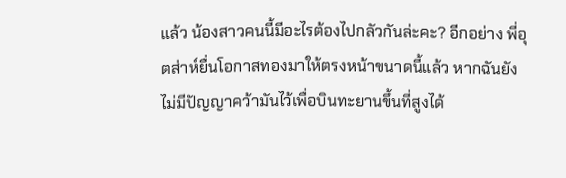แล้ว น้องสาวคนนี้มีอะไรต้องไปกลัวกันล่ะคะ? อีกอย่าง พี่อุตส่าห์ยื่นโอกาสทองมาให้ตรงหน้าขนาดนี้แล้ว หากฉันยังไม่มีปัญญาคว้ามันไว้เพื่อบินทะยานขึ้นที่สูงได้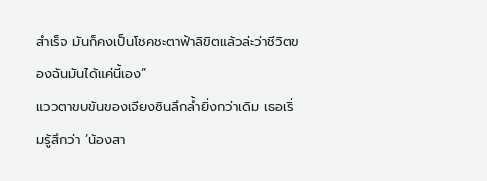สำเร็จ มันก็คงเป็นโชคชะตาฟ้าลิขิตแล้วล่ะว่าชีวิตของฉันมันได้แค่นี้เอง”
แววตาขบขันของเจียงซินลึกล้ำยิ่งกว่าเดิม เธอเริ่มรู้สึกว่า ‘น้องสา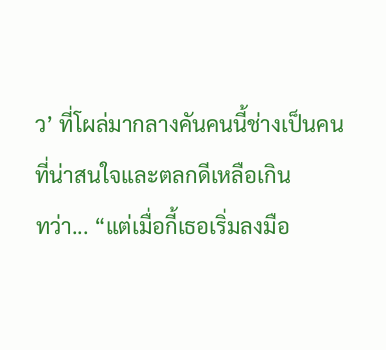ว’ ที่โผล่มากลางคันคนนี้ช่างเป็นคนที่น่าสนใจและตลกดีเหลือเกิน
ทว่า... “แต่เมื่อกี้เธอเริ่มลงมือ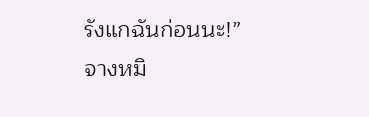รังแกฉันก่อนนะ!”
จางหมิ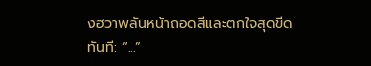งฮวาพลันหน้าถอดสีและตกใจสุดขีดทันที: “...”